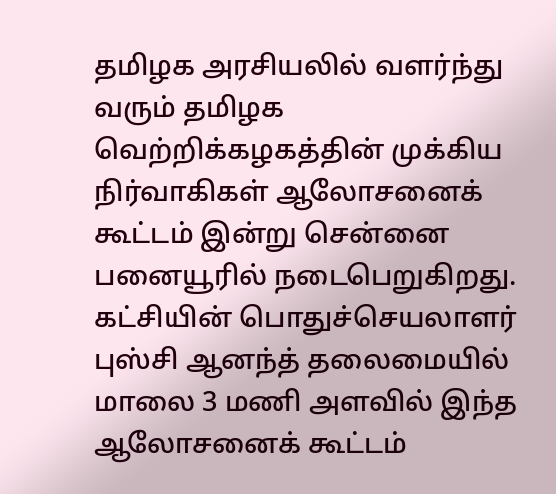தமிழக அரசியலில் வளர்ந்து வரும் தமிழக வெற்றிக்கழகத்தின் முக்கிய நிர்வாகிகள் ஆலோசனைக் கூட்டம் இன்று சென்னை பனையூரில் நடைபெறுகிறது. கட்சியின் பொதுச்செயலாளர் புஸ்சி ஆனந்த் தலைமையில் மாலை 3 மணி அளவில் இந்த ஆலோசனைக் கூட்டம்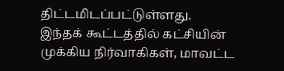திட்டமிடப்பட்டுள்ளது.
இந்தக் கூட்டத்தில் கட்சியின் முக்கிய நிர்வாகிகள், மாவட்ட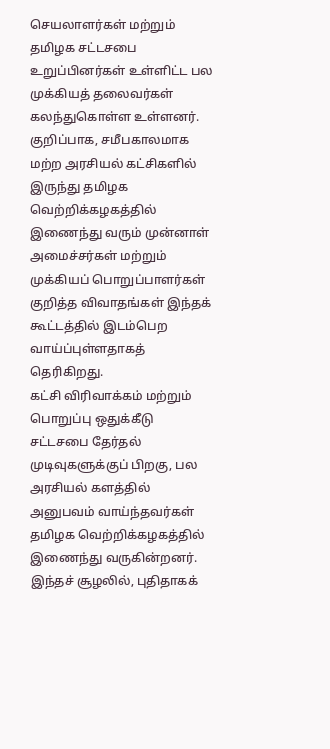செயலாளர்கள் மற்றும் தமிழக சட்டசபை உறுப்பினர்கள் உள்ளிட்ட பல முக்கியத் தலைவர்கள் கலந்துகொள்ள உள்ளனர். குறிப்பாக, சமீபகாலமாக மற்ற அரசியல் கட்சிகளில் இருந்து தமிழக வெற்றிக்கழகத்தில் இணைந்து வரும் முன்னாள் அமைச்சர்கள் மற்றும் முக்கியப் பொறுப்பாளர்கள் குறித்த விவாதங்கள் இந்தக் கூட்டத்தில் இடம்பெற வாய்ப்புள்ளதாகத் தெரிகிறது.
கட்சி விரிவாக்கம் மற்றும் பொறுப்பு ஒதுக்கீடு
சட்டசபை தேர்தல் முடிவுகளுக்குப் பிறகு, பல அரசியல் களத்தில் அனுபவம் வாய்ந்தவர்கள் தமிழக வெற்றிக்கழகத்தில் இணைந்து வருகின்றனர். இந்தச் சூழலில், புதிதாகக்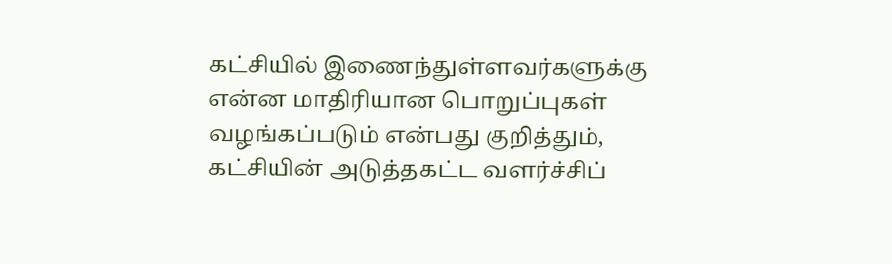கட்சியில் இணைந்துள்ளவர்களுக்கு என்ன மாதிரியான பொறுப்புகள் வழங்கப்படும் என்பது குறித்தும், கட்சியின் அடுத்தகட்ட வளர்ச்சிப்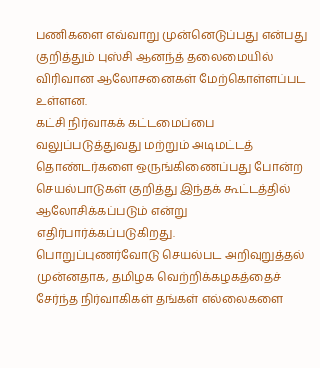பணிகளை எவ்வாறு முன்னெடுப்பது என்பது குறித்தும் புஸ்சி ஆனந்த் தலைமையில் விரிவான ஆலோசனைகள் மேற்கொள்ளப்பட உள்ளன.
கட்சி நிர்வாகக் கட்டமைப்பை வலுப்படுத்துவது மற்றும் அடிமட்டத் தொண்டர்களை ஒருங்கிணைப்பது போன்ற செயல்பாடுகள் குறித்து இந்தக் கூட்டத்தில் ஆலோசிக்கப்படும் என்று எதிர்பார்க்கப்படுகிறது.
பொறுப்புணர்வோடு செயல்பட அறிவுறுத்தல்
முன்னதாக, தமிழக வெற்றிக்கழகத்தைச் சேர்ந்த நிர்வாகிகள் தங்கள் எல்லைகளை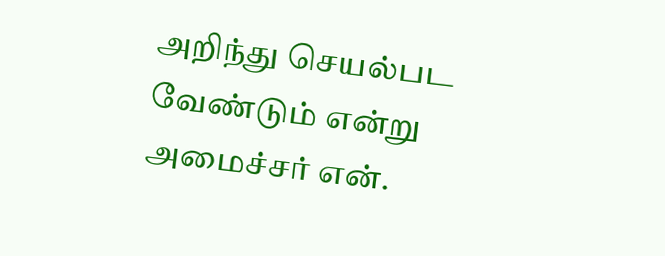அறிந்து செயல்பட வேண்டும் என்று அமைச்சர் என்.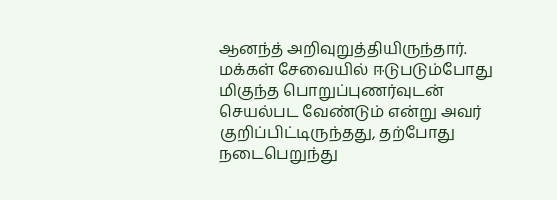ஆனந்த் அறிவுறுத்தியிருந்தார். மக்கள் சேவையில் ஈடுபடும்போது மிகுந்த பொறுப்புணர்வுடன் செயல்பட வேண்டும் என்று அவர் குறிப்பிட்டிருந்தது, தற்போது நடைபெறுந்து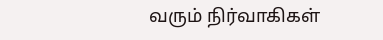வரும் நிர்வாகிகள்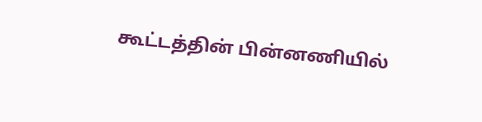கூட்டத்தின் பின்னணியில்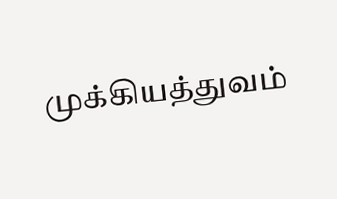முக்கியத்துவம்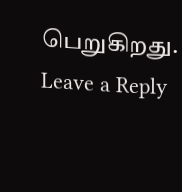பெறுகிறது.
Leave a Reply